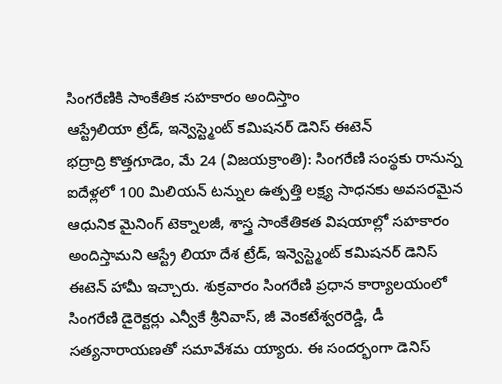సింగరేణికి సాంకేతిక సహకారం అందిస్తాం
ఆస్ట్రేలియా ట్రేడ్, ఇన్వెస్ట్మెంట్ కమిషనర్ డెనిస్ ఈటెన్
భద్రాద్రి కొత్తగూడెం, మే 24 (విజయక్రాంతి): సింగరేణి సంస్థకు రానున్న ఐదేళ్లలో 100 మిలియన్ టన్నుల ఉత్పత్తి లక్ష్య సాధనకు అవసరమైన ఆధునిక మైనింగ్ టెక్నాలజీ, శాస్త్ర సాంకేతికత విషయాల్లో సహకారం అందిస్తామని ఆస్ట్రే లియా దేశ ట్రేడ్, ఇన్వెస్ట్మెంట్ కమిషనర్ డెనిస్ ఈటెన్ హామీ ఇచ్చారు. శుక్రవారం సింగరేణి ప్రధాన కార్యాలయంలో సింగరేణి డైరెక్టర్లు ఎన్వీకే శ్రీనివాస్, జీ వెంకటేశ్వరరెడ్డి, డీ సత్యనారాయణతో సమావేశమ య్యారు. ఈ సందర్భంగా డెనిస్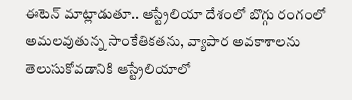ఈటెన్ మాట్లాడుతూ.. ఆస్ట్రేలియా దేశంలో బొగ్గు రంగంలో అమలవుతున్న సాంకేతికతను, వ్యాపార అవకాశాలను తెలుసుకోవడానికి ఆస్ట్రేలియాలో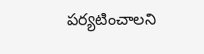పర్యటించాలని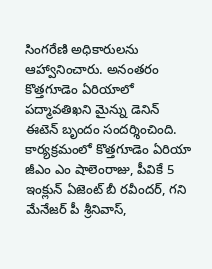సింగరేణి అధికారులను ఆహ్వానించారు. అనంతరం కొత్తగూడెం ఏరియాలో పద్మావతిఖని మైన్ను డెనిన్ ఈటెన్ బృందం సందర్శించింది. కార్యక్రమంలో కొత్తగూడెం ఏరియా జీఎం ఎం షాలెంరాజు, పీవికే 5 ఇంక్లున్ ఏజెంట్ బీ రవీందర్, గని మేనేజర్ పీ శ్రీనివాస్,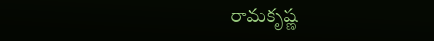రామకృష్ణ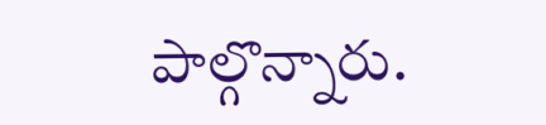పాల్గొన్నారు.